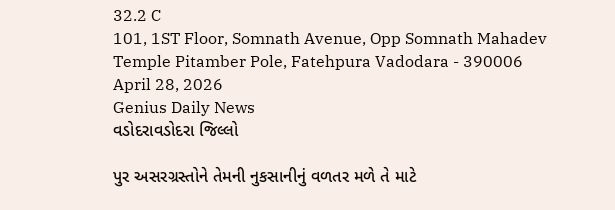32.2 C
101, 1ST Floor, Somnath Avenue, Opp Somnath Mahadev Temple Pitamber Pole, Fatehpura Vadodara - 390006
April 28, 2026
Genius Daily News
વડોદરાવડોદરા જિલ્લો

પુર અસરગ્રસ્તોને તેમની નુકસાનીનું વળતર મળે તે માટે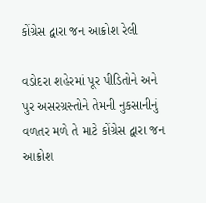કોંગ્રેસ દ્વારા જન આક્રોશ રેલી

વડોદરા શહેરમાં પૂર પીડિતોને અને પુર અસરગ્રસ્તોને તેમની નુકસાનીનું વળતર મળે તે માટે કોંગ્રેસ દ્વારા જન આક્રોશ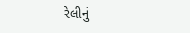રેલીનું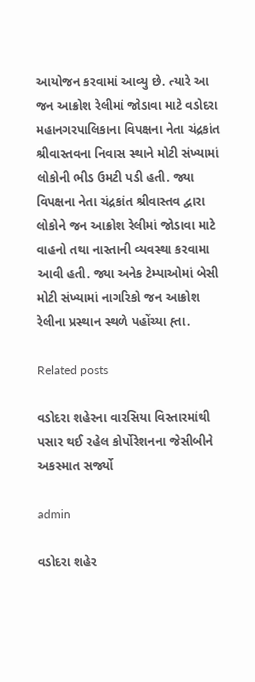આયોજન કરવામાં આવ્યુ છે. ત્યારે આ જન આક્રોશ રેલીમાં જોડાવા માટે વડોદરા મહાનગરપાલિકાના વિપક્ષના નેતા ચંદ્રકાંત શ્રીવાસ્તવના નિવાસ સ્થાને મોટી સંખ્યામાં લોકોની ભીડ ઉમટી પડી હતી. જ્યા વિપક્ષના નેતા ચંદ્રકાંત શ્રીવાસ્તવ દ્વારા લોકોને જન આક્રોશ રેલીમાં જોડાવા માટે વાહનો તથા નાસ્તાની વ્યવસ્થા કરવામા આવી હતી. જ્યા અનેક ટેમ્પાઓમાં બેસી મોટી સંખ્યામાં નાગરિકો જન આક્રોશ રેલીના પ્રસ્થાન સ્થળે પહોંચ્યા હ્તા.

Related posts

વડોદરા શહેરના વારસિયા વિસ્તારમાંથી પસાર થઈ રહેલ કોર્પોરેશનના જેસીબીને અકસ્માત સર્જ્યો

admin

વડોદરા શહેર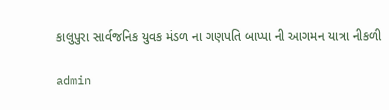કાલુપુરા સાર્વજનિક યુવક મંડળ ના ગણપતિ બાપ્પા ની આગમન યાત્રા નીકળી

admin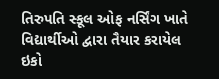તિરુપતિ સ્કૂલ ઓફ નર્સિંગ ખાતે વિદ્યાર્થીઓ દ્વારા તૈયાર કરાયેલ ઇકો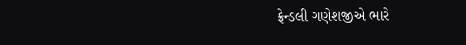ફ્રેન્ડલી ગણેશજીએ ભારે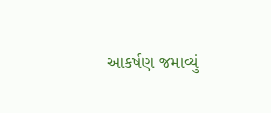આકર્ષણ જમાવ્યું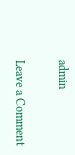admin

Leave a Comment